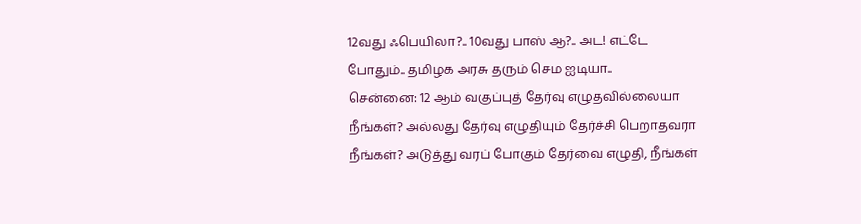12வது ஃபெயிலா?.. 10வது பாஸ் ஆ?.. அட! எட்டே போதும்.. தமிழக அரசு தரும் செம ஐடியா..
சென்னை: 12 ஆம் வகுப்புத் தேர்வு எழுதவில்லையா நீங்கள்? அல்லது தேர்வு எழுதியும் தேர்ச்சி பெறாதவரா நீங்கள்? அடுத்து வரப் போகும் தேர்வை எழுதி, நீங்கள்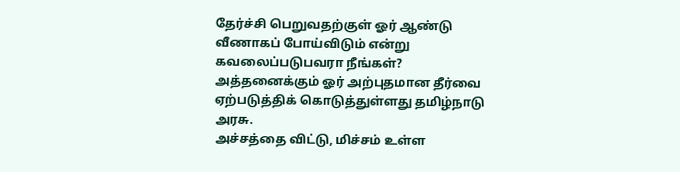தேர்ச்சி பெறுவதற்குள் ஓர் ஆண்டு வீணாகப் போய்விடும் என்று கவலைப்படுபவரா நீங்கள்? அத்தனைக்கும் ஓர் அற்புதமான தீர்வை ஏற்படுத்திக் கொடுத்துள்ளது தமிழ்நாடு அரசு.
அச்சத்தை விட்டு, மிச்சம் உள்ள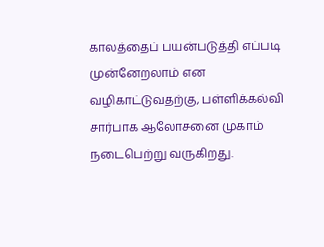காலத்தைப் பயன்படுத்தி எப்படி முன்னேறலாம் என வழிகாட்டுவதற்கு, பள்ளிக்கல்வி சார்பாக ஆலோசனை முகாம் நடைபெற்று வருகிறது.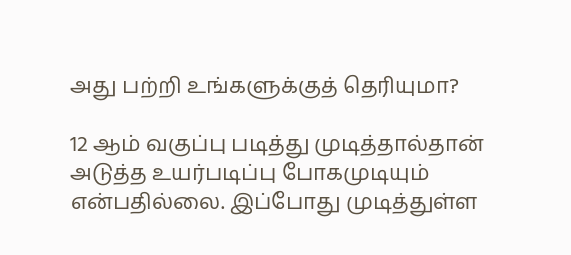அது பற்றி உங்களுக்குத் தெரியுமா?

12 ஆம் வகுப்பு படித்து முடித்தால்தான் அடுத்த உயர்படிப்பு போகமுடியும் என்பதில்லை. இப்போது முடித்துள்ள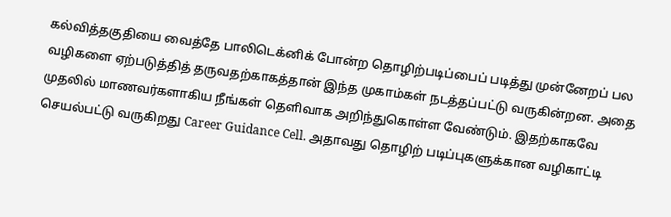கல்வித்தகுதியை வைத்தே பாலிடெக்னிக் போன்ற தொழிற்படிப்பைப் படித்து முன்னேறப் பல வழிகளை ஏற்படுத்தித் தருவதற்காகத்தான் இந்த முகாம்கள் நடத்தப்பட்டு வருகின்றன. அதை முதலில் மாணவர்களாகிய நீங்கள் தெளிவாக அறிந்துகொள்ள வேண்டும். இதற்காகவே செயல்பட்டு வருகிறது Career Guidance Cell. அதாவது தொழிற் படிப்புகளுக்கான வழிகாட்டி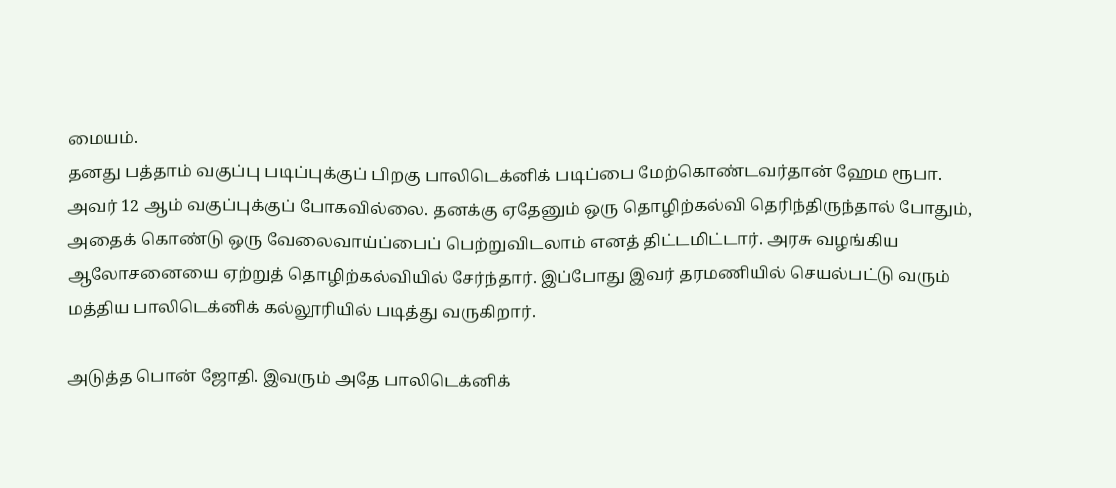மையம்.
தனது பத்தாம் வகுப்பு படிப்புக்குப் பிறகு பாலிடெக்னிக் படிப்பை மேற்கொண்டவர்தான் ஹேம ரூபா. அவர் 12 ஆம் வகுப்புக்குப் போகவில்லை. தனக்கு ஏதேனும் ஒரு தொழிற்கல்வி தெரிந்திருந்தால் போதும், அதைக் கொண்டு ஒரு வேலைவாய்ப்பைப் பெற்றுவிடலாம் எனத் திட்டமிட்டார். அரசு வழங்கிய ஆலோசனையை ஏற்றுத் தொழிற்கல்வியில் சேர்ந்தார். இப்போது இவர் தரமணியில் செயல்பட்டு வரும் மத்திய பாலிடெக்னிக் கல்லூரியில் படித்து வருகிறார்.

அடுத்த பொன் ஜோதி. இவரும் அதே பாலிடெக்னிக்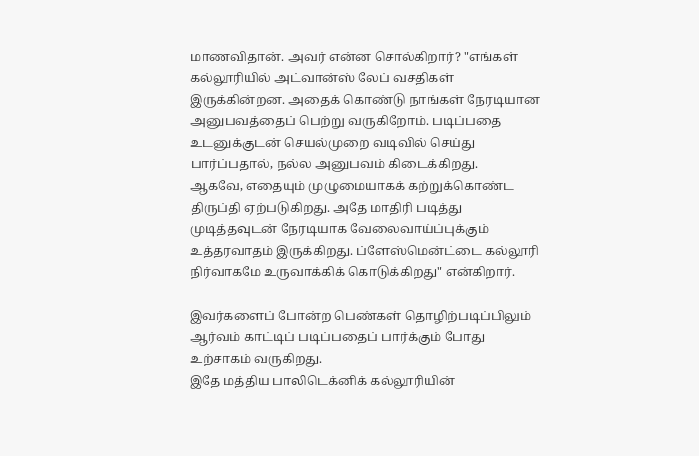மாணவிதான். அவர் என்ன சொல்கிறார்? "எங்கள் கல்லூரியில் அட்வான்ஸ் லேப் வசதிகள் இருக்கின்றன. அதைக் கொண்டு நாங்கள் நேரடியான அனுபவத்தைப் பெற்று வருகிறோம். படிப்பதை உடனுக்குடன் செயல்முறை வடிவில் செய்து பார்ப்பதால், நல்ல அனுபவம் கிடைக்கிறது.
ஆகவே, எதையும் முழுமையாகக் கற்றுக்கொண்ட திருப்தி ஏற்படுகிறது. அதே மாதிரி படித்து முடித்தவுடன் நேரடியாக வேலைவாய்ப்புக்கும் உத்தரவாதம் இருக்கிறது. ப்ளேஸ்மென்ட்டை கல்லூரி நிர்வாகமே உருவாக்கிக் கொடுக்கிறது" என்கிறார்.

இவர்களைப் போன்ற பெண்கள் தொழிற்படிப்பிலும் ஆர்வம் காட்டிப் படிப்பதைப் பார்க்கும் போது உற்சாகம் வருகிறது.
இதே மத்திய பாலிடெக்னிக் கல்லூரியின்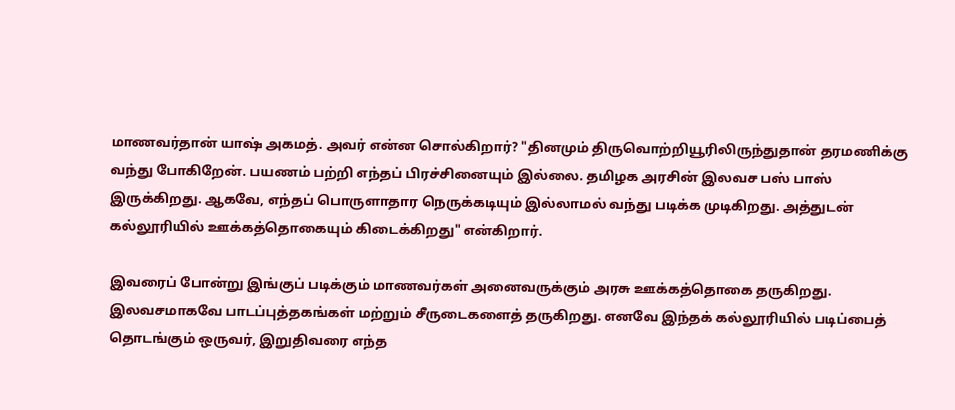மாணவர்தான் யாஷ் அகமத். அவர் என்ன சொல்கிறார்? "தினமும் திருவொற்றியூரிலிருந்துதான் தரமணிக்கு வந்து போகிறேன். பயணம் பற்றி எந்தப் பிரச்சினையும் இல்லை. தமிழக அரசின் இலவச பஸ் பாஸ் இருக்கிறது. ஆகவே, எந்தப் பொருளாதார நெருக்கடியும் இல்லாமல் வந்து படிக்க முடிகிறது. அத்துடன் கல்லூரியில் ஊக்கத்தொகையும் கிடைக்கிறது" என்கிறார்.

இவரைப் போன்று இங்குப் படிக்கும் மாணவர்கள் அனைவருக்கும் அரசு ஊக்கத்தொகை தருகிறது. இலவசமாகவே பாடப்புத்தகங்கள் மற்றும் சீருடைகளைத் தருகிறது. எனவே இந்தக் கல்லூரியில் படிப்பைத் தொடங்கும் ஒருவர், இறுதிவரை எந்த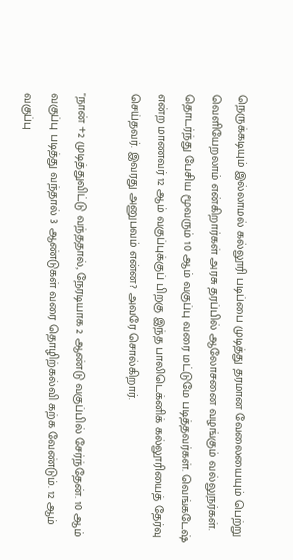நெருக்கடியும் இல்லாமல் கல்லூரி படிப்பை முடித்து தரமான வேலையையும் பெற்று வெளியேறலாம் என்கிறார்கள் அரசு தரப்பில் ஆலோசனை வழங்கும் வல்லுநர்கள்.
தொடர்ந்து பேசிய மூவரும் 10 ஆம் வகுப்பு வரை மட்டுமே படித்தவர்கள். வெங்கடேஷ் என்ற மாணவர் 12 ஆம் வகுப்புக்குப் பிறகு இந்த பாலிடெக்னிக் கல்லூரியைத் தேர்வு செய்தவர். இவரது அனுபவம் என்ன? அவரே சொல்கிறார்.

"நான் +2 முடித்துவிட்டு வந்ததால், நேரடியாக 2 ஆண்டு வகுப்பில் சேர்ந்தேன். 10 ஆம் வகுப்பு படித்து வந்தால் 3 ஆண்டுகள் வரை தொழிற்கல்வி கற்க வேண்டும். 12 ஆம் வகுப்பு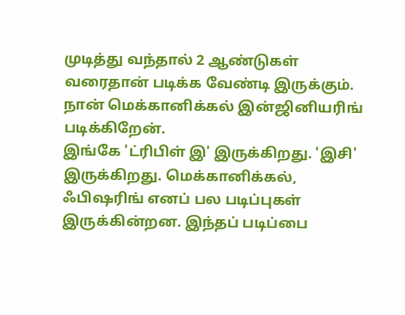முடித்து வந்தால் 2 ஆண்டுகள் வரைதான் படிக்க வேண்டி இருக்கும். நான் மெக்கானிக்கல் இன்ஜினியரிங் படிக்கிறேன்.
இங்கே 'ட்ரிபிள் இ' இருக்கிறது. 'இசி' இருக்கிறது. மெக்கானிக்கல், ஃபிஷரிங் எனப் பல படிப்புகள் இருக்கின்றன. இந்தப் படிப்பை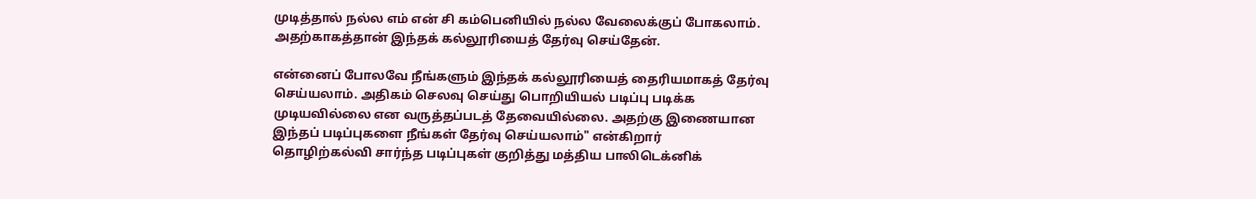முடித்தால் நல்ல எம் என் சி கம்பெனியில் நல்ல வேலைக்குப் போகலாம். அதற்காகத்தான் இந்தக் கல்லூரியைத் தேர்வு செய்தேன்.

என்னைப் போலவே நீங்களும் இந்தக் கல்லூரியைத் தைரியமாகத் தேர்வு செய்யலாம். அதிகம் செலவு செய்து பொறியியல் படிப்பு படிக்க முடியவில்லை என வருத்தப்படத் தேவையில்லை. அதற்கு இணையான இந்தப் படிப்புகளை நீங்கள் தேர்வு செய்யலாம்" என்கிறார்
தொழிற்கல்வி சார்ந்த படிப்புகள் குறித்து மத்திய பாலிடெக்னிக்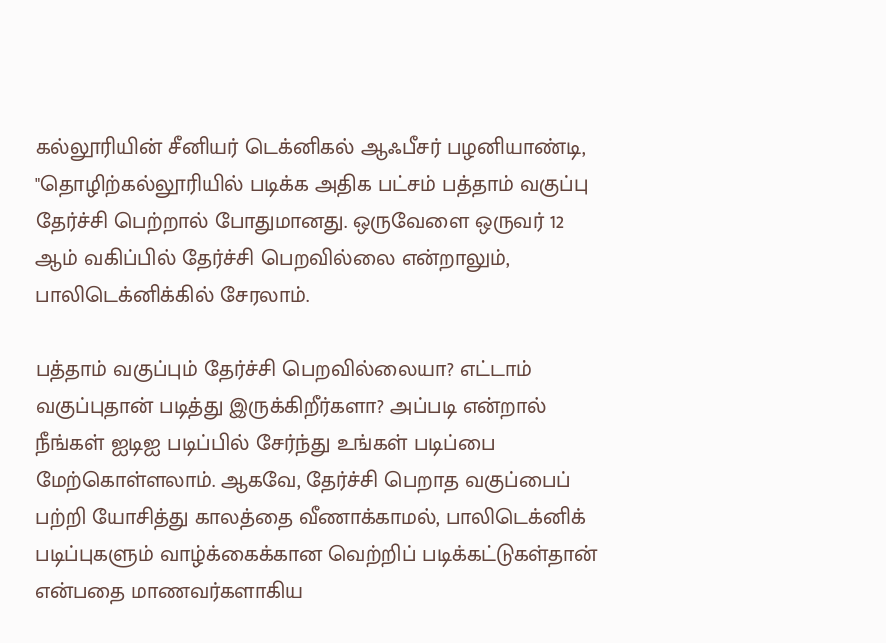கல்லூரியின் சீனியர் டெக்னிகல் ஆஃபீசர் பழனியாண்டி, "தொழிற்கல்லூரியில் படிக்க அதிக பட்சம் பத்தாம் வகுப்பு தேர்ச்சி பெற்றால் போதுமானது. ஒருவேளை ஒருவர் 12 ஆம் வகிப்பில் தேர்ச்சி பெறவில்லை என்றாலும், பாலிடெக்னிக்கில் சேரலாம்.

பத்தாம் வகுப்பும் தேர்ச்சி பெறவில்லையா? எட்டாம் வகுப்புதான் படித்து இருக்கிறீர்களா? அப்படி என்றால் நீங்கள் ஐடிஐ படிப்பில் சேர்ந்து உங்கள் படிப்பை மேற்கொள்ளலாம். ஆகவே, தேர்ச்சி பெறாத வகுப்பைப் பற்றி யோசித்து காலத்தை வீணாக்காமல், பாலிடெக்னிக் படிப்புகளும் வாழ்க்கைக்கான வெற்றிப் படிக்கட்டுகள்தான் என்பதை மாணவர்களாகிய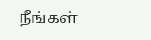நீங்கள்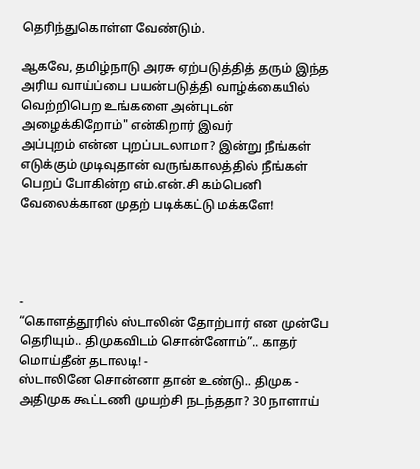தெரிந்துகொள்ள வேண்டும்.

ஆகவே, தமிழ்நாடு அரசு ஏற்படுத்தித் தரும் இந்த அரிய வாய்ப்பை பயன்படுத்தி வாழ்க்கையில் வெற்றிபெற உங்களை அன்புடன் அழைக்கிறோம்" என்கிறார் இவர்
அப்புறம் என்ன புறப்படலாமா? இன்று நீங்கள் எடுக்கும் முடிவுதான் வருங்காலத்தில் நீங்கள் பெறப் போகின்ற எம்.என்.சி கம்பெனி வேலைக்கான முதற் படிக்கட்டு மக்களே!




-
“கொளத்தூரில் ஸ்டாலின் தோற்பார் என முன்பே தெரியும்.. திமுகவிடம் சொன்னோம்”.. காதர் மொய்தீன் தடாலடி! -
ஸ்டாலினே சொன்னா தான் உண்டு.. திமுக - அதிமுக கூட்டணி முயற்சி நடந்ததா? 30 நாளாய்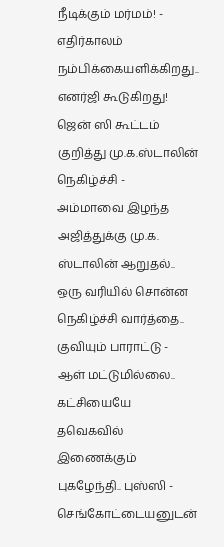நீடிக்கும் மர்மம்! -
எதிர்காலம் நம்பிக்கையளிக்கிறது.. எனர்ஜி கூடுகிறது! ஜென் ஸி கூட்டம் குறித்து மு.க.ஸ்டாலின் நெகிழ்ச்சி -
அம்மாவை இழந்த அஜித்துக்கு மு.க. ஸ்டாலின் ஆறுதல்.. ஒரு வரியில் சொன்ன நெகிழ்ச்சி வார்த்தை.. குவியும் பாராட்டு -
ஆள் மட்டுமில்லை.. கட்சியையே தவெகவில் இணைக்கும் புகழேந்தி.. புஸ்ஸி - செங்கோட்டையனுடன்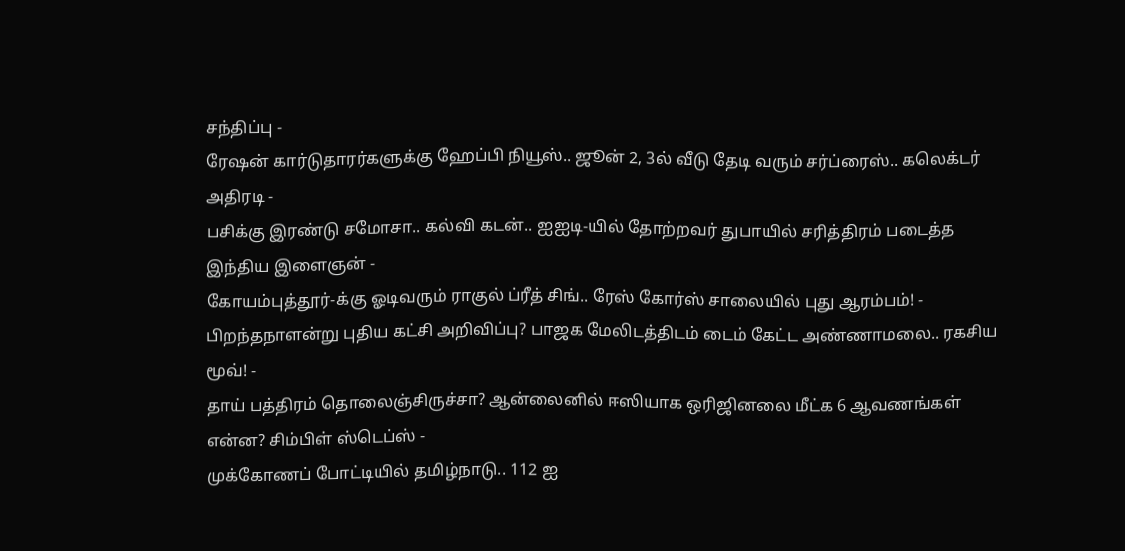சந்திப்பு -
ரேஷன் கார்டுதாரர்களுக்கு ஹேப்பி நியூஸ்.. ஜூன் 2, 3ல் வீடு தேடி வரும் சர்ப்ரைஸ்.. கலெக்டர் அதிரடி -
பசிக்கு இரண்டு சமோசா.. கல்வி கடன்.. ஐஐடி-யில் தோற்றவர் துபாயில் சரித்திரம் படைத்த இந்திய இளைஞன் -
கோயம்புத்தூர்-க்கு ஓடிவரும் ராகுல் ப்ரீத் சிங்.. ரேஸ் கோர்ஸ் சாலையில் புது ஆரம்பம்! -
பிறந்தநாளன்று புதிய கட்சி அறிவிப்பு? பாஜக மேலிடத்திடம் டைம் கேட்ட அண்ணாமலை.. ரகசிய மூவ்! -
தாய் பத்திரம் தொலைஞ்சிருச்சா? ஆன்லைனில் ஈஸியாக ஒரிஜினலை மீட்க 6 ஆவணங்கள் என்ன? சிம்பிள் ஸ்டெப்ஸ் -
முக்கோணப் போட்டியில் தமிழ்நாடு.. 112 ஐ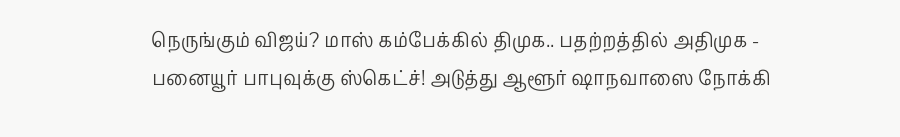நெருங்கும் விஜய்? மாஸ் கம்பேக்கில் திமுக.. பதற்றத்தில் அதிமுக -
பனையூர் பாபுவுக்கு ஸ்கெட்ச்! அடுத்து ஆளூர் ஷாநவாஸை நோக்கி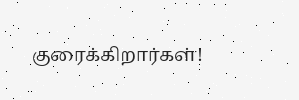குரைக்கிறார்கள்!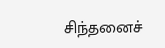சிந்தனைச்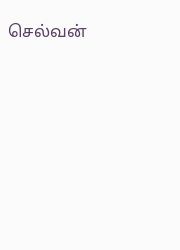செல்வன்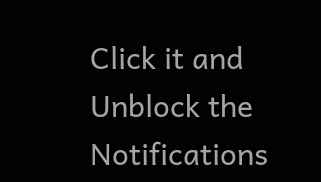Click it and Unblock the Notifications